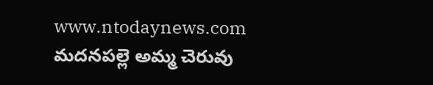www.ntodaynews.com
మదనపల్లె అమ్మ చెరువు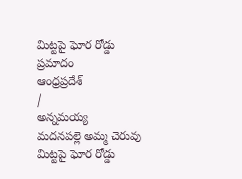మిట్టపై ఘోర రోడ్డు ప్రమాదం
ఆంధ్రప్రదేశ్
/
అన్నమయ్య
మదనపల్లె అమ్మ చెరువు మిట్టపై ఘోర రోడ్డు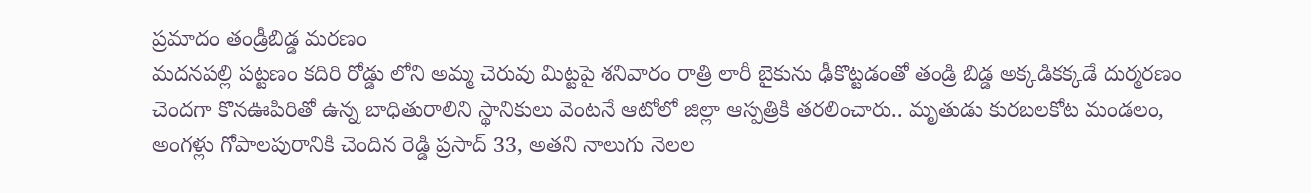ప్రమాదం తండ్రీబిడ్డ మరణం
మదనపల్లి పట్టణం కదిరి రోడ్డు లోని అమ్మ చెరువు మిట్టపై శనివారం రాత్రి లారీ బైకును ఢీకొట్టడంతో తండ్రి బిడ్డ అక్కడికక్కడే దుర్మరణం చెందగా కొనఊపిరితో ఉన్న బాధితురాలిని స్థానికులు వెంటనే ఆటోలో జిల్లా ఆస్పత్రికి తరలించారు.. మృతుడు కురబలకోట మండలం, అంగళ్లు గోపాలపురానికి చెందిన రెడ్డి ప్రసాద్ 33, అతని నాలుగు నెలల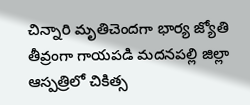చిన్నారి మృతిచెందగా భార్య జ్యోతి తీవ్రంగా గాయపడి మదనపల్లి జిల్లా ఆస్పత్రిలో చికిత్స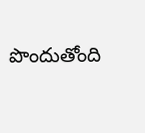పొందుతోంది